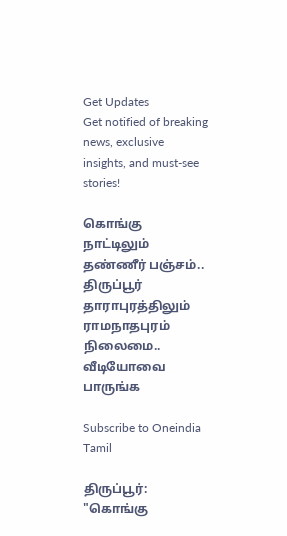Get Updates
Get notified of breaking news, exclusive insights, and must-see stories!

கொங்கு நாட்டிலும் தண்ணீர் பஞ்சம்.. திருப்பூர் தாராபுரத்திலும் ராமநாதபுரம் நிலைமை.. வீடியோவை பாருங்க

Subscribe to Oneindia Tamil

திருப்பூர்: "கொங்கு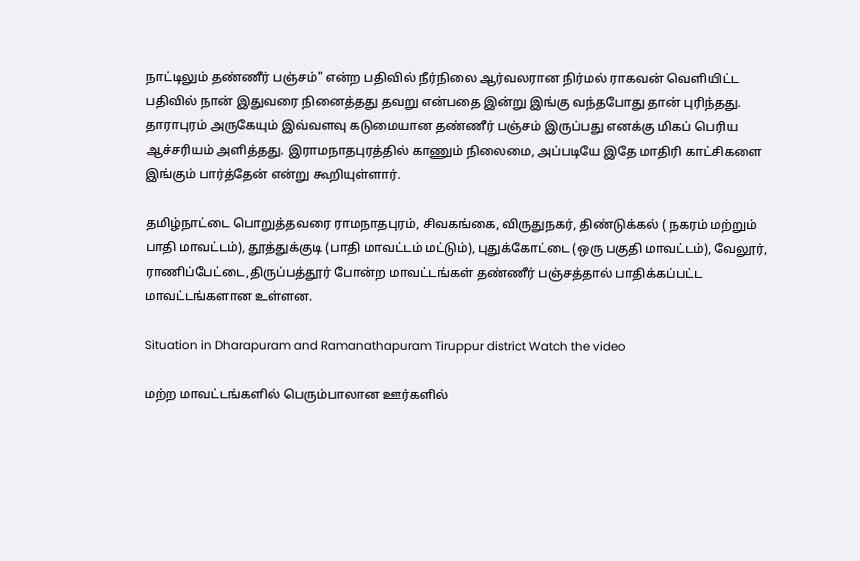நாட்டிலும் தண்ணீர் பஞ்சம்" என்ற பதிவில் நீர்நிலை ஆர்வலரான நிர்மல் ராகவன் வெளியிட்ட பதிவில் நான் இதுவரை நினைத்தது தவறு என்பதை இன்று இங்கு வந்தபோது தான் புரிந்தது. தாராபுரம் அருகேயும் இவ்வளவு கடுமையான தண்ணீர் பஞ்சம் இருப்பது எனக்கு மிகப் பெரிய ஆச்சரியம் அளித்தது. இராமநாதபுரத்தில் காணும் நிலைமை, அப்படியே இதே மாதிரி காட்சிகளை இங்கும் பார்த்தேன் என்று கூறியுள்ளார்.

தமிழ்நாட்டை பொறுத்தவரை ராமநாதபுரம், சிவகங்கை, விருதுநகர், திண்டுக்கல் ( நகரம் மற்றும் பாதி மாவட்டம்), தூத்துக்குடி (பாதி மாவட்டம் மட்டும்), புதுக்கோட்டை (ஒரு பகுதி மாவட்டம்), வேலூர், ராணிப்பேட்டை,திருப்பத்தூர் போன்ற மாவட்டங்கள் தண்ணீர் பஞ்சத்தால் பாதிக்கப்பட்ட மாவட்டங்களான உள்ளன.

Situation in Dharapuram and Ramanathapuram Tiruppur district Watch the video

மற்ற மாவட்டங்களில் பெரும்பாலான ஊர்களில்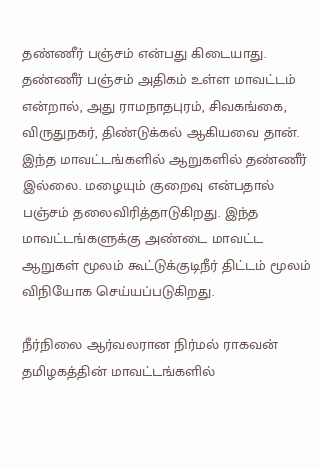தண்ணீர் பஞ்சம் என்பது கிடையாது. தண்ணீர் பஞ்சம் அதிகம் உள்ள மாவட்டம் என்றால், அது ராமநாதபுரம், சிவகங்கை, விருதுநகர், திண்டுக்கல் ஆகியவை தான். இந்த மாவட்டங்களில் ஆறுகளில் தண்ணீர் இல்லை. மழையும் குறைவு என்பதால் பஞ்சம் தலைவிரித்தாடுகிறது. இந்த மாவட்டங்களுக்கு அண்டை மாவட்ட ஆறுகள் மூலம் கூட்டுக்குடிநீர் திட்டம் மூலம் விநியோக செய்யப்படுகிறது.

நீர்நிலை ஆர்வலரான நிர்மல் ராகவன் தமிழகத்தின் மாவட்டங்களில்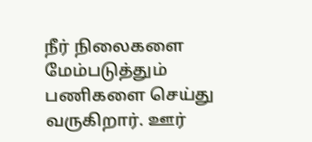நீர் நிலைகளை மேம்படுத்தும் பணிகளை செய்து வருகிறார். ஊர்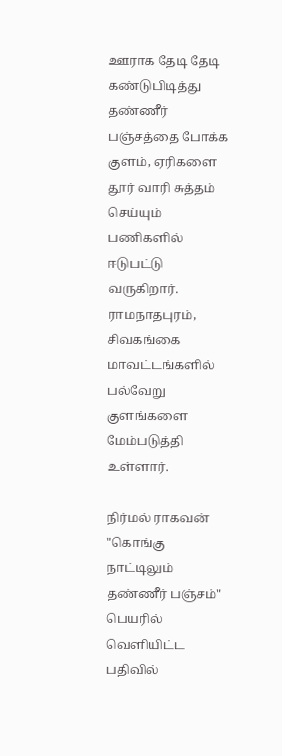ஊராக தேடி தேடி கண்டுபிடித்து தண்ணீர் பஞ்சத்தை போக்க குளம், ஏரிகளை தூர் வாரி சுத்தம் செய்யும் பணிகளில் ஈடுபட்டு வருகிறார். ராமநாதபுரம், சிவகங்கை மாவட்டங்களில் பல்வேறு குளங்களை மேம்படுத்தி உள்ளார்.

நிர்மல் ராகவன் "கொங்கு நாட்டிலும் தண்ணீர் பஞ்சம்" பெயரில் வெளியிட்ட பதிவில்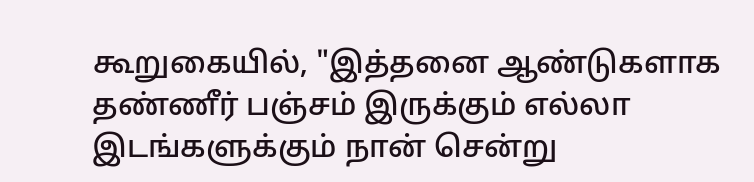கூறுகையில், "இத்தனை ஆண்டுகளாக தண்ணீர் பஞ்சம் இருக்கும் எல்லா இடங்களுக்கும் நான் சென்று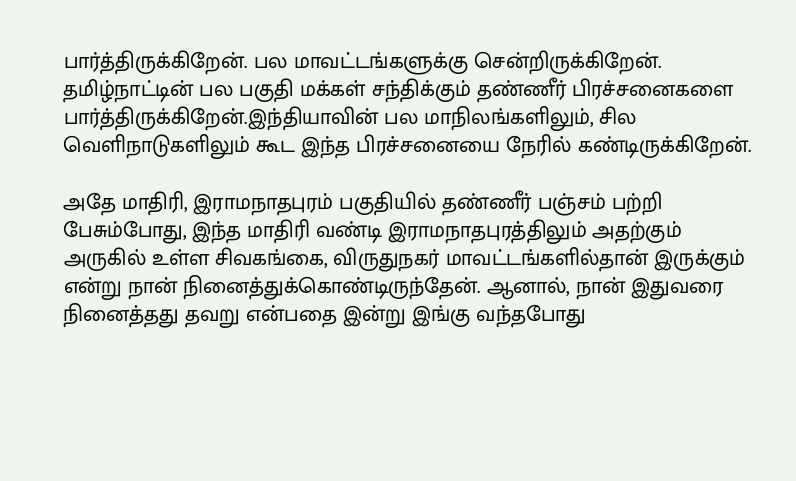பார்த்திருக்கிறேன். பல மாவட்டங்களுக்கு சென்றிருக்கிறேன். தமிழ்நாட்டின் பல பகுதி மக்கள் சந்திக்கும் தண்ணீர் பிரச்சனைகளை பார்த்திருக்கிறேன்.இந்தியாவின் பல மாநிலங்களிலும், சில வெளிநாடுகளிலும் கூட இந்த பிரச்சனையை நேரில் கண்டிருக்கிறேன்.

அதே மாதிரி, இராமநாதபுரம் பகுதியில் தண்ணீர் பஞ்சம் பற்றி பேசும்போது, இந்த மாதிரி வண்டி இராமநாதபுரத்திலும் அதற்கும் அருகில் உள்ள சிவகங்கை, விருதுநகர் மாவட்டங்களில்தான் இருக்கும் என்று நான் நினைத்துக்கொண்டிருந்தேன். ஆனால், நான் இதுவரை நினைத்தது தவறு என்பதை இன்று இங்கு வந்தபோது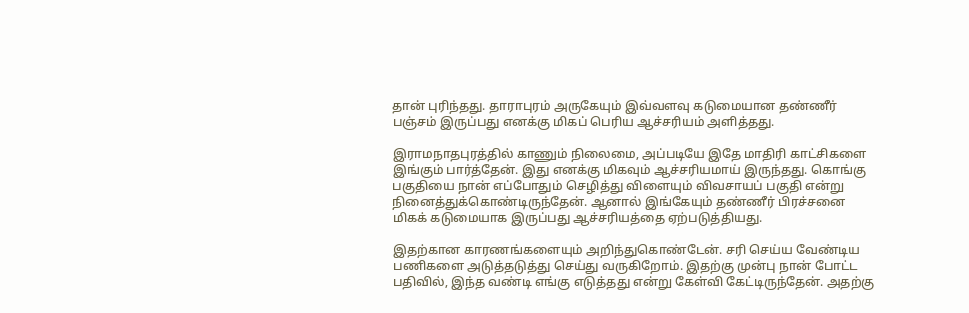தான் புரிந்தது. தாராபுரம் அருகேயும் இவ்வளவு கடுமையான தண்ணீர் பஞ்சம் இருப்பது எனக்கு மிகப் பெரிய ஆச்சரியம் அளித்தது.

இராமநாதபுரத்தில் காணும் நிலைமை, அப்படியே இதே மாதிரி காட்சிகளை இங்கும் பார்த்தேன். இது எனக்கு மிகவும் ஆச்சரியமாய் இருந்தது. கொங்கு பகுதியை நான் எப்போதும் செழித்து விளையும் விவசாயப் பகுதி என்று நினைத்துக்கொண்டிருந்தேன். ஆனால் இங்கேயும் தண்ணீர் பிரச்சனை மிகக் கடுமையாக இருப்பது ஆச்சரியத்தை ஏற்படுத்தியது.

இதற்கான காரணங்களையும் அறிந்துகொண்டேன். சரி செய்ய வேண்டிய பணிகளை அடுத்தடுத்து செய்து வருகிறோம். இதற்கு முன்பு நான் போட்ட பதிவில், இந்த வண்டி எங்கு எடுத்தது என்று கேள்வி கேட்டிருந்தேன். அதற்கு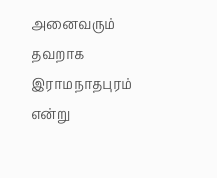அனைவரும் தவறாக இராமநாதபுரம் என்று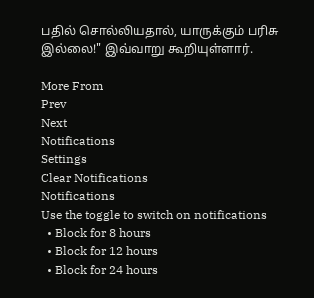பதில் சொல்லியதால், யாருக்கும் பரிசு இல்லை!" இவ்வாறு கூறியுள்ளார்.

More From
Prev
Next
Notifications
Settings
Clear Notifications
Notifications
Use the toggle to switch on notifications
  • Block for 8 hours
  • Block for 12 hours
  • Block for 24 hours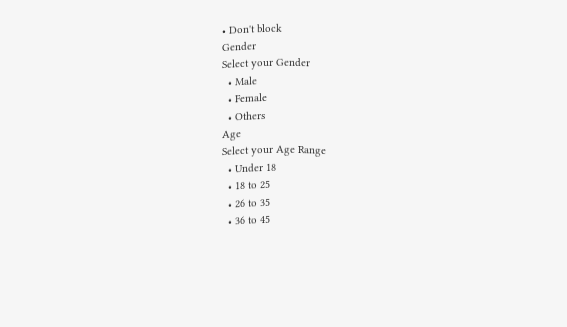• Don't block
Gender
Select your Gender
  • Male
  • Female
  • Others
Age
Select your Age Range
  • Under 18
  • 18 to 25
  • 26 to 35
  • 36 to 45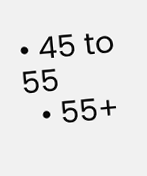• 45 to 55
  • 55+